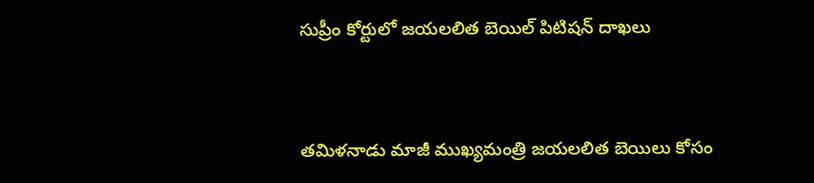సుప్రీం కోర్టులో జయలలిత బెయిల్ పిటిషన్ దాఖలు



తమిళనాడు మాజీ ముఖ్యమంత్రి జయలలిత బెయిలు కోసం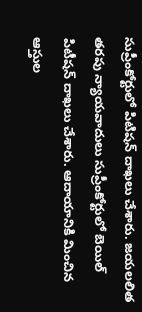సుప్రీంకోర్టులో పిటిషన్ దాఖలు చేశారు. జయలలిత తరపు న్యాయవాదులు సుప్రీంకోర్టులో బెయిల్ పిటీషన్‌ దాఖలు చేశారు. ఆదాయానికి మించిన ఆస్తుల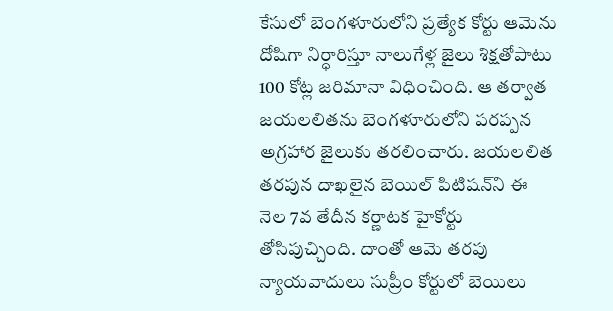కేసులో బెంగళూరులోని ప్రత్యేక కోర్టు ఆమెను దోషిగా నిర్ధారిస్తూ నాలుగేళ్ల జైలు శిక్షతోపాటు 100 కోట్ల జరిమానా విధించింది. ఆ తర్వాత జయలలితను బెంగళూరులోని పరప్పన అగ్రహార జైలుకు తరలించారు. జయలలిత తరపున దాఖలైన బెయిల్ పిటిషన్‌ని ఈ నెల 7వ తేదీన కర్ణాటక హైకోర్టు తోసిపుచ్చింది. దాంతో ఆమె తరపు న్యాయవాదులు సుప్రీం కోర్టులో బెయిలు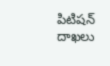పిటిషన్‌ దాఖలు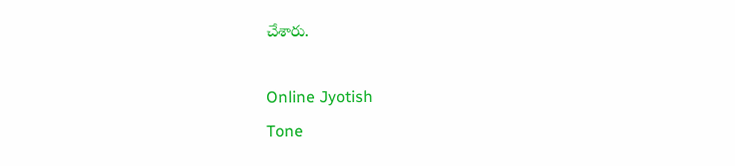చేశారు.

Online Jyotish
Tone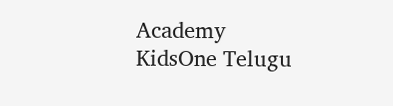Academy
KidsOne Telugu